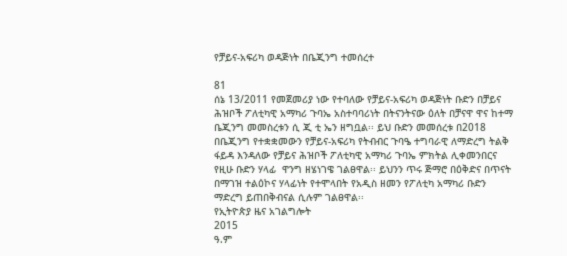የቻይና-አፍሪካ ወዳጅነት በቤጂንግ ተመሰረተ

81
ሰኔ 13/2011 የመጀመሪያ ነው የተባለው የቻይና-አፍሪካ ወዳጅነት ቡድን በቻይና ሕዝቦች ፖለቲካዊ አማካሪ ጉባኤ አስተባባሪነት በትናንትናው ዕለት በቻናዋ ዋና ከተማ ቤጂንግ መመስረቱን ሲ ጂ ቲ ኤን ዘግቧል፡፡ ይህ ቡድን መመሰረቱ በ2018 በቤጂንግ የተቋቋመውን የቻይና-አፍሪካ የትብብር ጉባዔ ተግባራዊ ለማድረግ ትልቅ ፋይዳ እንዳለው የቻይና ሕዝቦች ፖለቲካዊ አማካሪ ጉባኤ ምክትል ሊቀመንበርና የዚሁ ቡድን ሃላፊ  ዋንግ ዘሄነገዌ ገልፀዋል፡፡ ይህንን ጥሩ ጅማሮ በዕቅድና በጥናት በማገዝ ተልዕኮና ሃላፊነት የተሞላበት የአዲስ ዘመን የፖለቲካ አማካሪ ቡድን ማድረግ ይጠበቅብናል ሲሉም ገልፀዋል፡፡
የኢትዮጵያ ዜና አገልግሎት
2015
ዓ.ም